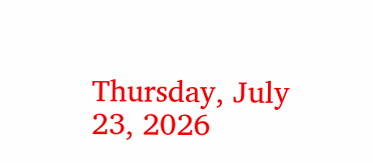Thursday, July 23, 2026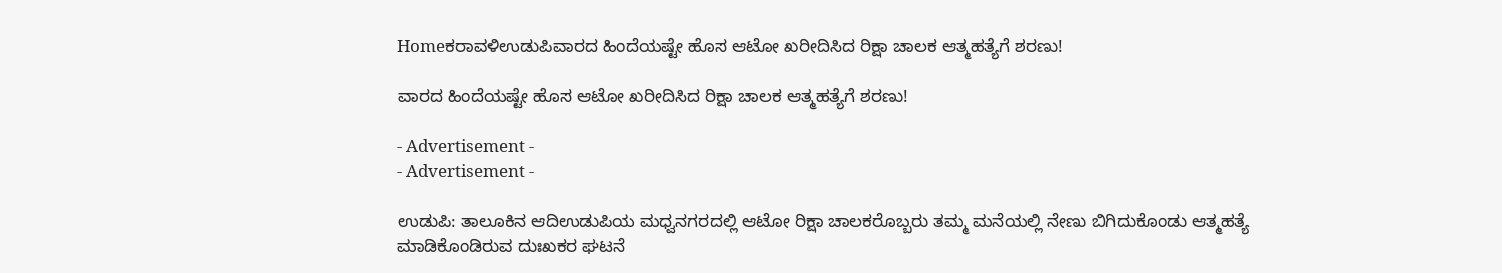Homeಕರಾವಳಿಉಡುಪಿವಾರದ ಹಿಂದೆಯಷ್ಟೇ ಹೊಸ ಆಟೋ ಖರೀದಿಸಿದ ರಿಕ್ಷಾ ಚಾಲಕ ಆತ್ಮಹತ್ಯೆಗೆ ಶರಣು!

ವಾರದ ಹಿಂದೆಯಷ್ಟೇ ಹೊಸ ಆಟೋ ಖರೀದಿಸಿದ ರಿಕ್ಷಾ ಚಾಲಕ ಆತ್ಮಹತ್ಯೆಗೆ ಶರಣು!

- Advertisement -
- Advertisement -

ಉಡುಪಿ: ತಾಲೂಕಿನ ಆದಿಉಡುಪಿಯ ಮಧ್ವನಗರದಲ್ಲಿ ಆಟೋ ರಿಕ್ಷಾ ಚಾಲಕರೊಬ್ಬರು ತಮ್ಮ ಮನೆಯಲ್ಲಿ ನೇಣು ಬಿಗಿದುಕೊಂಡು ಆತ್ಮಹತ್ಯೆ ಮಾಡಿಕೊಂಡಿರುವ ದುಃಖಕರ ಘಟನೆ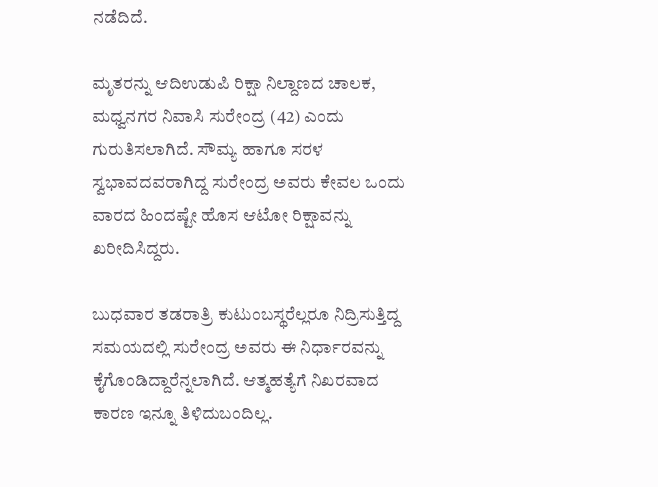ನಡೆದಿದೆ.

ಮೃತರನ್ನು ಆದಿಉಡುಪಿ ರಿಕ್ಷಾ ನಿಲ್ದಾಣದ ಚಾಲಕ, ಮಧ್ವನಗರ ನಿವಾಸಿ ಸುರೇಂದ್ರ (42) ಎಂದು ಗುರುತಿಸಲಾಗಿದೆ. ಸೌಮ್ಯ ಹಾಗೂ ಸರಳ ಸ್ವಭಾವದವರಾಗಿದ್ದ ಸುರೇಂದ್ರ ಅವರು ಕೇವಲ ಒಂದು ವಾರದ ಹಿಂದಷ್ಟೇ ಹೊಸ ಆಟೋ ರಿಕ್ಷಾವನ್ನು ಖರೀದಿಸಿದ್ದರು.

ಬುಧವಾರ ತಡರಾತ್ರಿ ಕುಟುಂಬಸ್ಥರೆಲ್ಲರೂ ನಿದ್ರಿಸುತ್ತಿದ್ದ ಸಮಯದಲ್ಲಿ ಸುರೇಂದ್ರ ಅವರು ಈ ನಿರ್ಧಾರವನ್ನು ಕೈಗೊಂಡಿದ್ದಾರೆನ್ನಲಾಗಿದೆ. ಆತ್ಮಹತ್ಯೆಗೆ ನಿಖರವಾದ ಕಾರಣ ಇನ್ನೂ ತಿಳಿದುಬಂದಿಲ್ಲ.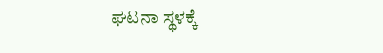ಘಟನಾ ಸ್ಥಳಕ್ಕೆ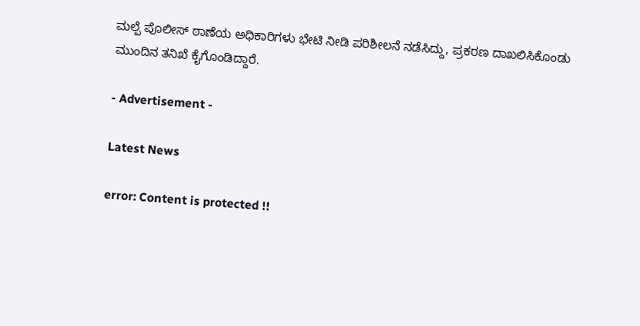ಮಲ್ಪೆ ಪೊಲೀಸ್ ಠಾಣೆಯ ಅಧಿಕಾರಿಗಳು ಭೇಟಿ ನೀಡಿ ಪರಿಶೀಲನೆ ನಡೆಸಿದ್ದು, ಪ್ರಕರಣ ದಾಖಲಿಸಿಕೊಂಡು ಮುಂದಿನ ತನಿಖೆ ಕೈಗೊಂಡಿದ್ದಾರೆ.

- Advertisement -

Latest News

error: Content is protected !!